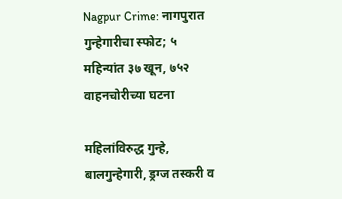Nagpur Crime: नागपुरात गुन्हेगारीचा स्फोट; ५ महिन्यांत ३७ खून, ७५२ वाहनचोरीच्या घटना

महिलांविरुद्ध गुन्हे, बालगुन्हेगारी, ड्रग्ज तस्करी व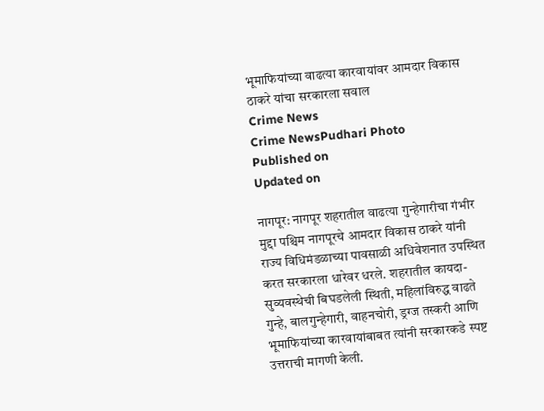भूमाफियांच्या वाढत्या कारवायांवर आमदार विकास ठाकरे यांचा सरकारला सवाल
Crime News
Crime NewsPudhari Photo
Published on
Updated on

नागपूर: नागपूर शहरातील वाढत्या गुन्हेगारीचा गंभीर मुद्दा पश्चिम नागपूरचे आमदार विकास ठाकरे यांनी राज्य विधिमंडळाच्या पावसाळी अधिवेशनात उपस्थित करत सरकारला धारेवर धरले. शहरातील कायदा-सुव्यवस्थेची बिघडलेली स्थिती, महिलांविरुद्ध वाढते गुन्हे, बालगुन्हेगारी, वाहनचोरी, ड्रग्ज तस्करी आणि भूमाफियांच्या कारवायांबाबत त्यांनी सरकारकडे स्पष्ट उत्तराची मागणी केली.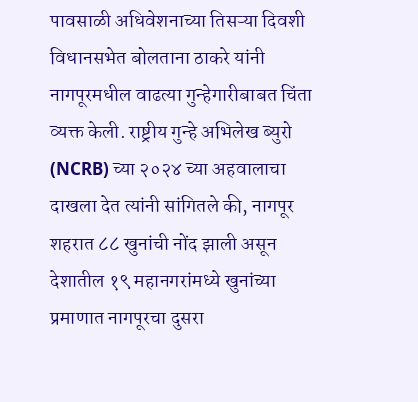पावसाळी अधिवेशनाच्या तिसऱ्या दिवशी विधानसभेत बोलताना ठाकरे यांनी नागपूरमधील वाढत्या गुन्हेगारीबाबत चिंता व्यक्त केली. राष्ट्रीय गुन्हे अभिलेख ब्युरो (NCRB) च्या २०२४ च्या अहवालाचा दाखला देत त्यांनी सांगितले की, नागपूर शहरात ८८ खुनांची नोंद झाली असून देशातील १९ महानगरांमध्ये खुनांच्या प्रमाणात नागपूरचा दुसरा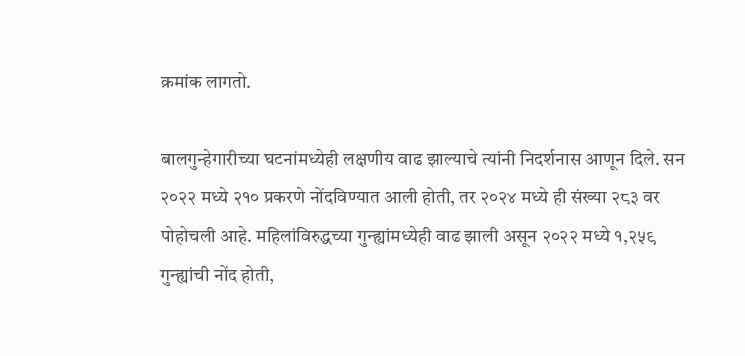क्रमांक लागतो.

बालगुन्हेगारीच्या घटनांमध्येही लक्षणीय वाढ झाल्याचे त्यांनी निदर्शनास आणून दिले. सन २०२२ मध्ये २१० प्रकरणे नोंदविण्यात आली होती, तर २०२४ मध्ये ही संख्या २८३ वर पोहोचली आहे. महिलांविरुद्धच्या गुन्ह्यांमध्येही वाढ झाली असून २०२२ मध्ये १,२५९ गुन्ह्यांची नोंद होती,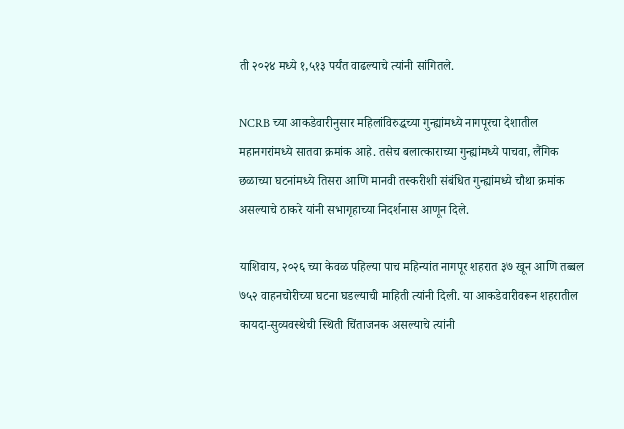ती २०२४ मध्ये १,५१३ पर्यंत वाढल्याचे त्यांनी सांगितले.

NCRB च्या आकडेवारीनुसार महिलांविरुद्धच्या गुन्ह्यांमध्ये नागपूरचा देशातील महानगरांमध्ये सातवा क्रमांक आहे. तसेच बलात्काराच्या गुन्ह्यांमध्ये पाचवा, लैंगिक छळाच्या घटनांमध्ये तिसरा आणि मानवी तस्करीशी संबंधित गुन्ह्यांमध्ये चौथा क्रमांक असल्याचे ठाकरे यांनी सभागृहाच्या निदर्शनास आणून दिले.

याशिवाय, २०२६ च्या केवळ पहिल्या पाच महिन्यांत नागपूर शहरात ३७ खून आणि तब्बल ७५२ वाहनचोरीच्या घटना घडल्याची माहिती त्यांनी दिली. या आकडेवारीवरून शहरातील कायदा-सुव्यवस्थेची स्थिती चिंताजनक असल्याचे त्यांनी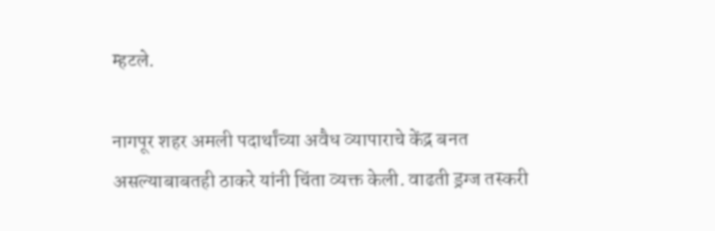म्हटले.

नागपूर शहर अमली पदार्थांच्या अवैध व्यापाराचे केंद्र बनत असल्याबाबतही ठाकरे यांनी चिंता व्यक्त केली. वाढती ड्रग्ज तस्करी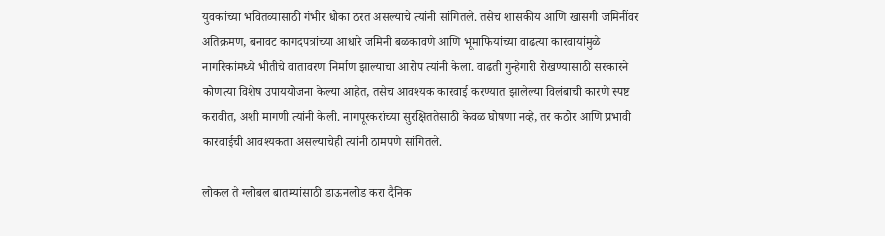युवकांच्या भवितव्यासाठी गंभीर धोका ठरत असल्याचे त्यांनी सांगितले. तसेच शासकीय आणि खासगी जमिनींवर अतिक्रमण, बनावट कागदपत्रांच्या आधारे जमिनी बळकावणे आणि भूमाफियांच्या वाढत्या कारवायांमुळे नागरिकांमध्ये भीतीचे वातावरण निर्माण झाल्याचा आरोप त्यांनी केला. वाढती गुन्हेगारी रोखण्यासाठी सरकारने कोणत्या विशेष उपाययोजना केल्या आहेत, तसेच आवश्यक कारवाई करण्यात झालेल्या विलंबाची कारणे स्पष्ट करावीत, अशी मागणी त्यांनी केली. नागपूरकरांच्या सुरक्षिततेसाठी केवळ घोषणा नव्हे, तर कठोर आणि प्रभावी कारवाईची आवश्यकता असल्याचेही त्यांनी ठामपणे सांगितले.

लोकल ते ग्लोबल बातम्यांसाठी डाऊनलोड करा दैनिक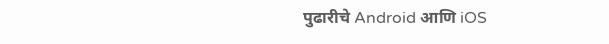पुढारीचे Android आणि iOS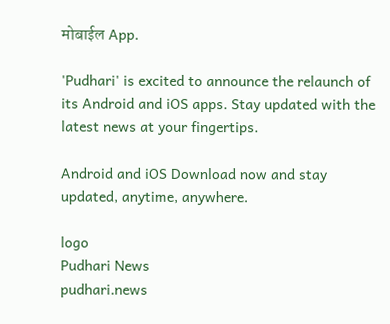मोबाईल App.

'Pudhari' is excited to announce the relaunch of its Android and iOS apps. Stay updated with the latest news at your fingertips.

Android and iOS Download now and stay updated, anytime, anywhere.

logo
Pudhari News
pudhari.news